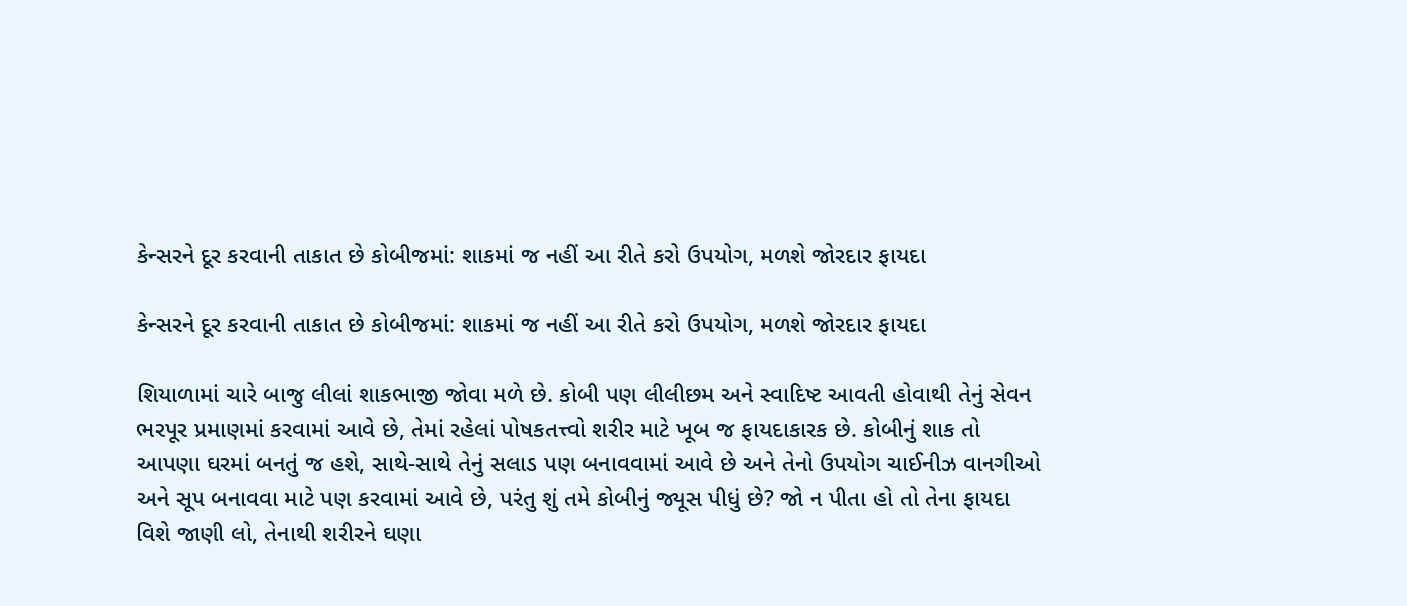કેન્સરને દૂર કરવાની તાકાત છે કોબીજમાં: શાકમાં જ નહીં આ રીતે કરો ઉપયોગ, મળશે જોરદાર ફાયદા

કેન્સરને દૂર કરવાની તાકાત છે કોબીજમાં: શાકમાં જ નહીં આ રીતે કરો ઉપયોગ, મળશે જોરદાર ફાયદા

શિયાળામાં ચારે બાજુ લીલાં શાકભાજી જોવા મળે છે. કોબી પણ લીલીછમ અને સ્વાદિષ્ટ આવતી હોવાથી તેનું સેવન ભરપૂર પ્રમાણમાં કરવામાં આવે છે, તેમાં રહેલાં પોષકતત્ત્વો શરીર માટે ખૂબ જ ફાયદાકારક છે. કોબીનું શાક તો આપણા ઘરમાં બનતું જ હશે, સાથે-સાથે તેનું સલાડ પણ બનાવવામાં આવે છે અને તેનો ઉપયોગ ચાઈનીઝ વાનગીઓ અને સૂપ બનાવવા માટે પણ કરવામાં આવે છે, પરંતુ શું તમે કોબીનું જ્યૂસ પીધું છે? જો ન પીતા હો તો તેના ફાયદા વિશે જાણી લો, તેનાથી શરીરને ઘણા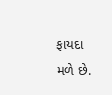ફાયદા મળે છે.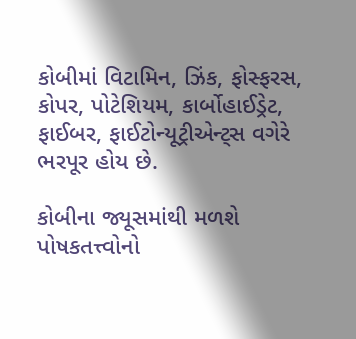કોબીમાં વિટામિન, ઝિંક, ફોસ્ફરસ, કોપર, પોટેશિયમ, કાર્બોહાઈડ્રેટ, ફાઈબર, ફાઈટોન્યૂટ્રીએન્ટ્સ વગેરે ભરપૂર હોય છે.

કોબીના જ્યૂસમાંથી મળશે પોષકતત્ત્વોનો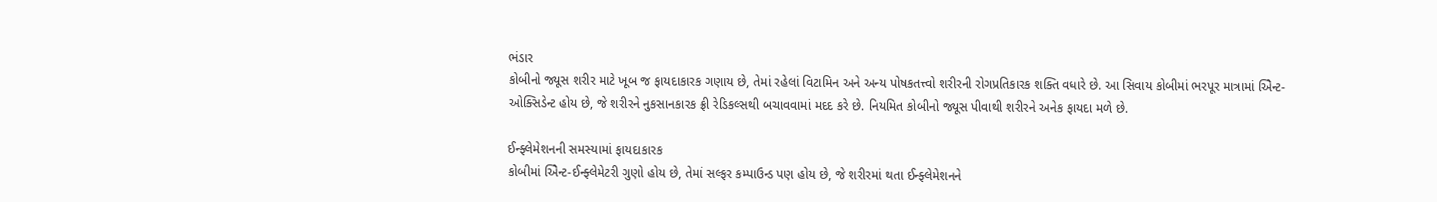ભંડાર
કોબીનો જ્યૂસ શરીર માટે ખૂબ જ ફાયદાકારક ગણાય છે, તેમાં રહેલાં વિટામિન અને અન્ય પોષકતત્ત્વો શરીરની રોગપ્રતિકારક શક્તિ વધારે છે. આ સિવાય કોબીમાં ભરપૂર માત્રામાં એ‌િન્ટ-ઓક્સિડેન્ટ હોય છે, જે શરીરને નુકસાનકારક ફ્રી રેડિકલ્સથી બચાવવામાં મદદ કરે છે. નિયમિત કોબીનો જ્યૂસ પીવાથી શરીરને અનેક ફાયદા મળે છે.

ઈન્ફ્લેમેશનની સમસ્યામાં ફાયદાકારક
કોબીમાં એ‌િન્ટ-ઈન્ફ્લેમેટરી ગુણો હોય છે, તેમાં સલ્ફર કમ્પાઉન્ડ પણ હોય છે, જે શરીરમાં થતા ઈન્ફ્લેમેશનને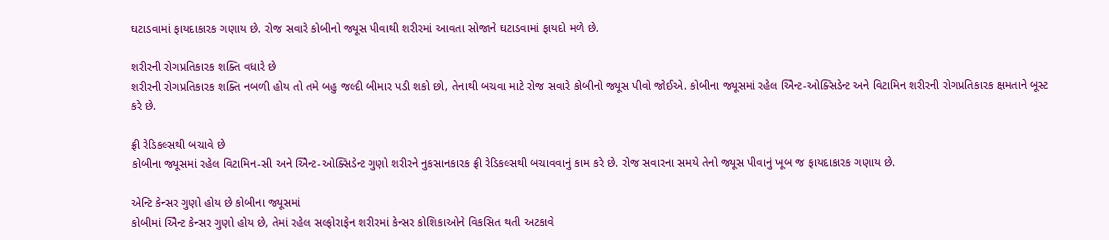ઘટાડવામાં ફાયદાકારક ગણાય છે. રોજ સવારે કોબીનો જ્યૂસ પીવાથી શરીરમાં આવતા સોજાને ઘટાડવામાં ફાયદો મળે છે.

શરીરની રોગપ્રતિકારક શક્તિ વધારે છે
શરીરની રોગપ્રતિકારક શક્તિ નબળી હોય તો તમે બહુ જલ્દી બીમાર પડી શકો છો, તેનાથી બચવા માટે રોજ સવારે કોબીનો જ્યૂસ પીવો જોઈએ. કોબીના જ્યૂસમાં રહેલ એ‌િન્ટ-ઓક્સિડેન્ટ અને વિટામિન શરીરની રોગપ્રતિકારક ક્ષમતાને બૂસ્ટ કરે છે.

ફ્રી રેડિકલ્સથી બચાવે છે
કોબીના જ્યૂસમાં રહેલ વિટામિન-સી અને એ‌િન્ટ-ઓક્સિડેન્ટ ગુણો શરીરને નુકસાનકારક ફ્રી રેડિકલ્સથી બચાવવાનું કામ કરે છે. રોજ સવારના સમયે તેનો જ્યૂસ પીવાનું ખૂબ જ ફાયદાકારક ગણાય છે.

એન્ટિ કેન્સર ગુણો હોય છે કોબીના જ્યૂસમાં
કોબીમાં એ‌િન્ટ કેન્સર ગુણો હોય છે, તેમાં રહેલ સલ્ફોરાફેન શરીરમાં કેન્સર કોશિકાઓને વિકસિત થતી અટકાવે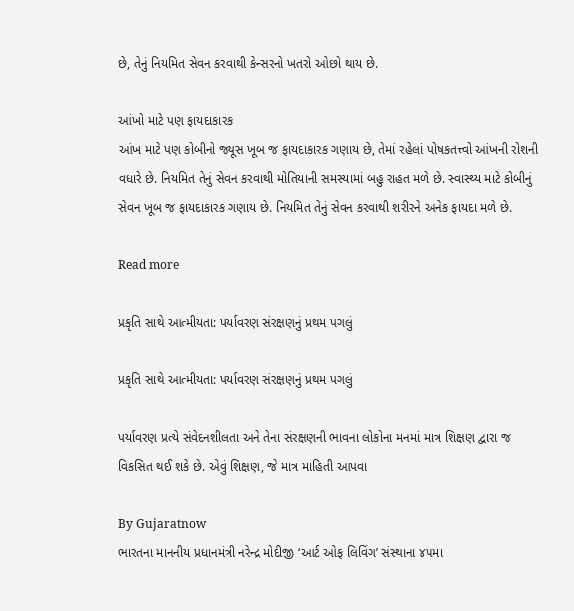છે, તેનું નિયમિત સેવન કરવાથી કેન્સરનો ખતરો ઓછો થાય છે.

આંખો માટે પણ ફાયદાકારક
આંખ માટે પણ કોબીનો જ્યૂસ ખૂબ જ ફાયદાકારક ગણાય છે, તેમાં રહેલાં પોષકતત્ત્વો આંખની રોશની વધારે છે. નિયમિત તેનું સેવન કરવાથી મોતિયાની સમસ્યામાં બહુ રાહત મળે છે. સ્વાસ્થ્ય માટે કોબીનું સેવન ખૂબ જ ફાયદાકારક ગણાય છે. નિયમિત તેનું સેવન કરવાથી શરીરને અનેક ફાયદા મળે છે.

Read more

પ્રકૃતિ સાથે આત્મીયતા: પર્યાવરણ સંરક્ષણનું પ્રથમ પગલું

પ્રકૃતિ સાથે આત્મીયતા: પર્યાવરણ સંરક્ષણનું પ્રથમ પગલું

પર્યાવરણ પ્રત્યે સંવેદનશીલતા અને તેના સંરક્ષણની ભાવના લોકોના મનમાં માત્ર શિક્ષણ દ્વારા જ વિકસિત થઈ શકે છે. એવું શિક્ષણ, જે માત્ર માહિતી આપવા

By Gujaratnow
ભારતના માનનીય પ્રધાનમંત્રી નરેન્દ્ર મોદીજી ‘આર્ટ ઓફ લિવિંગ’ સંસ્થાના ૪૫મા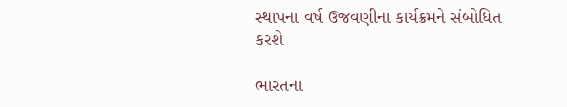સ્થાપના વર્ષ ઉજવણીના કાર્યક્રમને સંબોધિત કરશે

ભારતના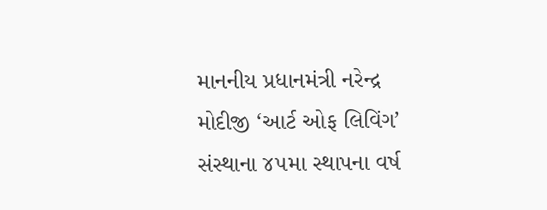માનનીય પ્રધાનમંત્રી નરેન્દ્ર મોદીજી ‘આર્ટ ઓફ લિવિંગ’ સંસ્થાના ૪૫મા સ્થાપના વર્ષ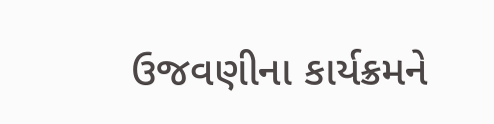ઉજવણીના કાર્યક્રમને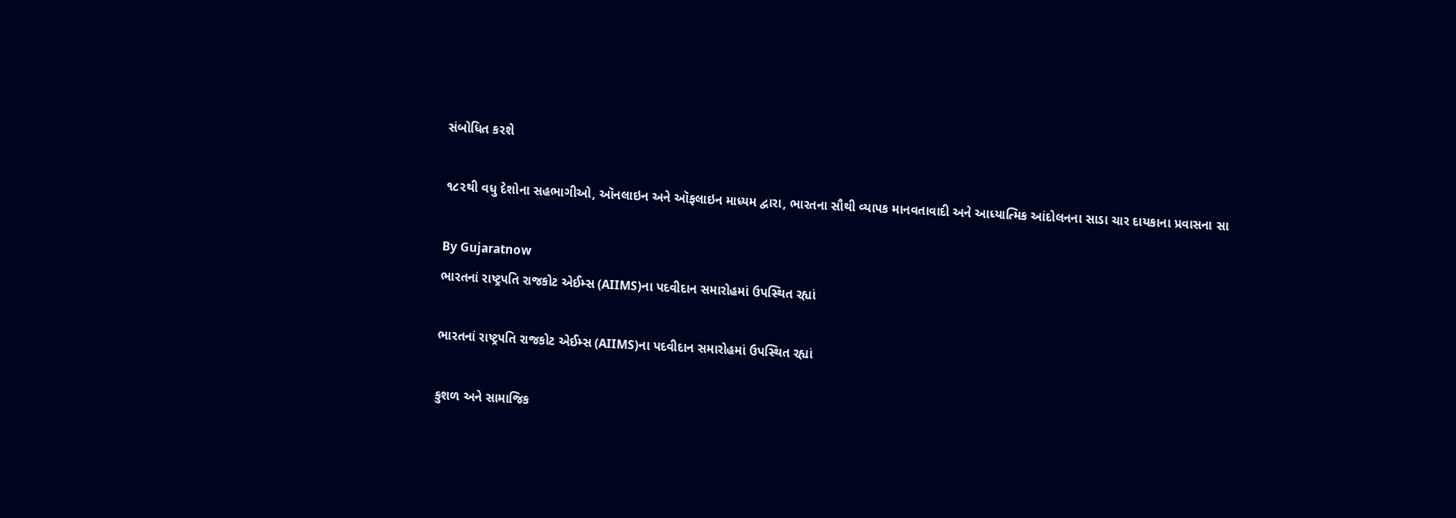સંબોધિત કરશે

૧૮૨થી વધુ દેશોના સહભાગીઓ, ઑનલાઇન અને ઑફલાઇન માધ્યમ દ્વારા, ભારતના સૌથી વ્યાપક માનવતાવાદી અને આધ્યાત્મિક આંદોલનના સાડા ચાર દાયકાના પ્રવાસના સા

By Gujaratnow
ભારતનાં રાષ્ટ્રપતિ રાજકોટ એઈમ્સ (AIIMS)ના પદવીદાન સમારોહમાં ઉપસ્થિત રહ્યાં

ભારતનાં રાષ્ટ્રપતિ રાજકોટ એઈમ્સ (AIIMS)ના પદવીદાન સમારોહમાં ઉપસ્થિત રહ્યાં

કુશળ અને સામાજિક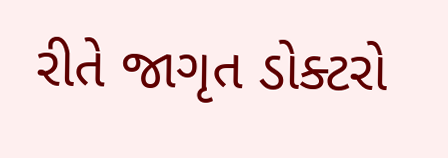રીતે જાગૃત ડોક્ટરો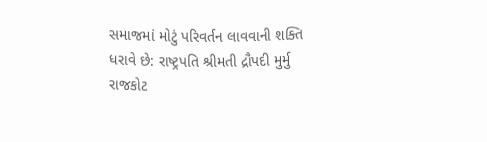સમાજમાં મોટું પરિવર્તન લાવવાની શક્તિ ધરાવે છે: રાષ્ટ્રપતિ શ્રીમતી દ્રૌપદી મુર્મુ રાજકોટ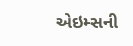એઇમ્સની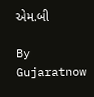એમ.બી

By Gujaratnow